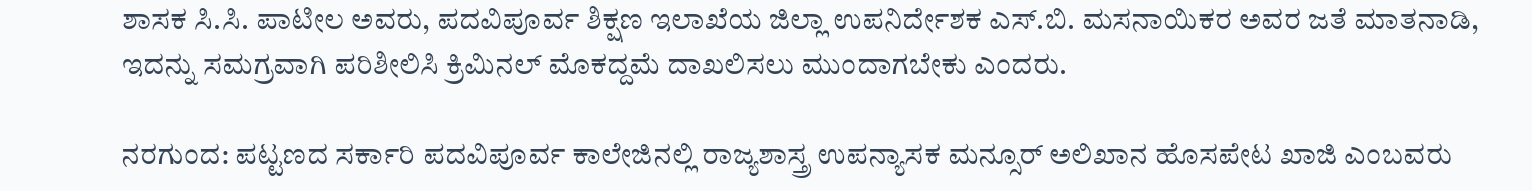ಶಾಸಕ ಸಿ.ಸಿ. ಪಾಟೀಲ ಅವರು, ಪದವಿಪೂರ್ವ ಶಿಕ್ಷಣ ಇಲಾಖೆಯ ಜಿಲ್ಲಾ ಉಪನಿರ್ದೇಶಕ ಎಸ್.ಬಿ. ಮಸನಾಯಿಕರ ಅವರ ಜತೆ ಮಾತನಾಡಿ, ಇದನ್ನು ಸಮಗ್ರವಾಗಿ ಪರಿಶೀಲಿಸಿ ಕ್ರಿಮಿನಲ್ ಮೊಕದ್ದಮೆ ದಾಖಲಿಸಲು ಮುಂದಾಗಬೇಕು ಎಂದರು.

ನರಗುಂದ: ಪಟ್ಟಣದ ಸರ್ಕಾರಿ ಪದವಿಪೂರ್ವ ಕಾಲೇಜಿನಲ್ಲಿ ರಾಜ್ಯಶಾಸ್ತ್ರ ಉಪನ್ಯಾಸಕ ಮನ್ಸೂರ್ ಅಲಿಖಾನ ಹೊಸಪೇಟ ಖಾಜಿ ಎಂಬವರು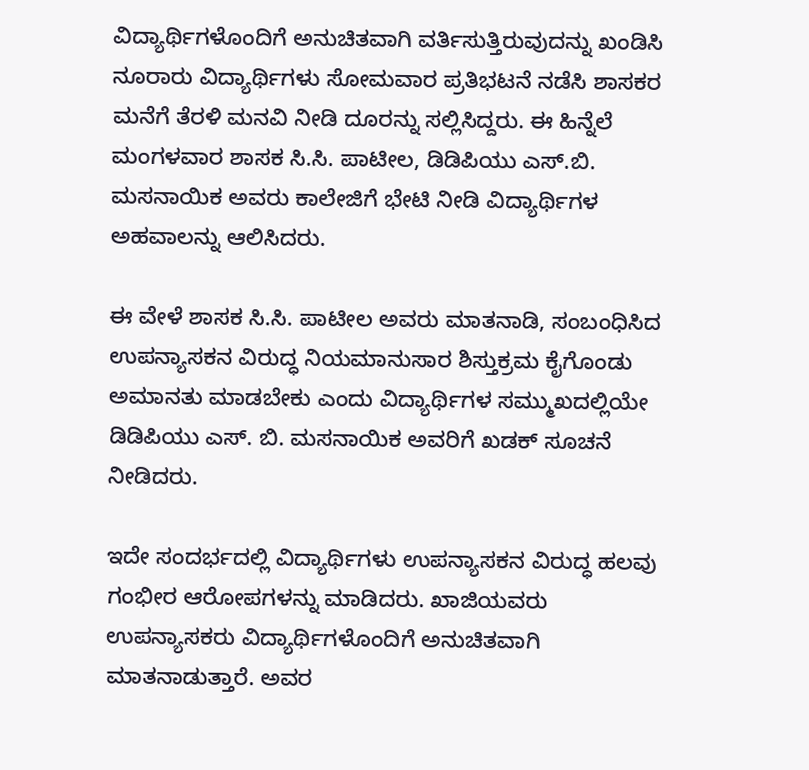ವಿದ್ಯಾರ್ಥಿಗಳೊಂದಿಗೆ ಅನುಚಿತವಾಗಿ ವರ್ತಿಸುತ್ತಿರುವುದನ್ನು ಖಂಡಿಸಿ ನೂರಾರು ವಿದ್ಯಾರ್ಥಿಗಳು ಸೋಮವಾರ ಪ್ರತಿಭಟನೆ ನಡೆಸಿ ಶಾಸಕರ ಮನೆಗೆ ತೆರಳಿ ಮನವಿ ನೀಡಿ ದೂರನ್ನು ಸಲ್ಲಿಸಿದ್ದರು. ಈ ಹಿನ್ನೆಲೆ ಮಂಗಳವಾರ ಶಾಸಕ ಸಿ.ಸಿ. ಪಾಟೀಲ, ಡಿಡಿಪಿಯು ಎಸ್.ಬಿ. ಮಸನಾಯಿಕ ಅವರು ಕಾಲೇಜಿಗೆ ಭೇಟಿ ನೀಡಿ ವಿದ್ಯಾರ್ಥಿಗಳ ಅಹವಾಲನ್ನು ಆಲಿಸಿದರು.

ಈ ವೇಳೆ ಶಾಸಕ ಸಿ.ಸಿ. ಪಾಟೀಲ ಅವರು ಮಾತನಾಡಿ, ಸಂಬಂಧಿಸಿದ ಉಪನ್ಯಾಸಕನ ವಿರುದ್ಧ ನಿಯಮಾನುಸಾರ ಶಿಸ್ತುಕ್ರಮ ಕೈಗೊಂಡು ಅಮಾನತು ಮಾಡಬೇಕು ಎಂದು ವಿದ್ಯಾರ್ಥಿಗಳ ಸಮ್ಮುಖದಲ್ಲಿಯೇ ಡಿಡಿಪಿಯು ಎಸ್. ಬಿ. ಮಸನಾಯಿಕ ಅವರಿಗೆ ಖಡಕ್ ಸೂಚನೆ ನೀಡಿದರು.

ಇದೇ ಸಂದರ್ಭದಲ್ಲಿ ವಿದ್ಯಾರ್ಥಿಗಳು ಉಪನ್ಯಾಸಕನ ವಿರುದ್ಧ ಹಲವು ಗಂಭೀರ ಆರೋಪಗಳನ್ನು ಮಾಡಿದರು. ಖಾಜಿಯವರು ಉಪನ್ಯಾಸಕರು ವಿದ್ಯಾರ್ಥಿಗಳೊಂದಿಗೆ ಅನುಚಿತವಾಗಿ ಮಾತನಾಡುತ್ತಾರೆ. ಅವರ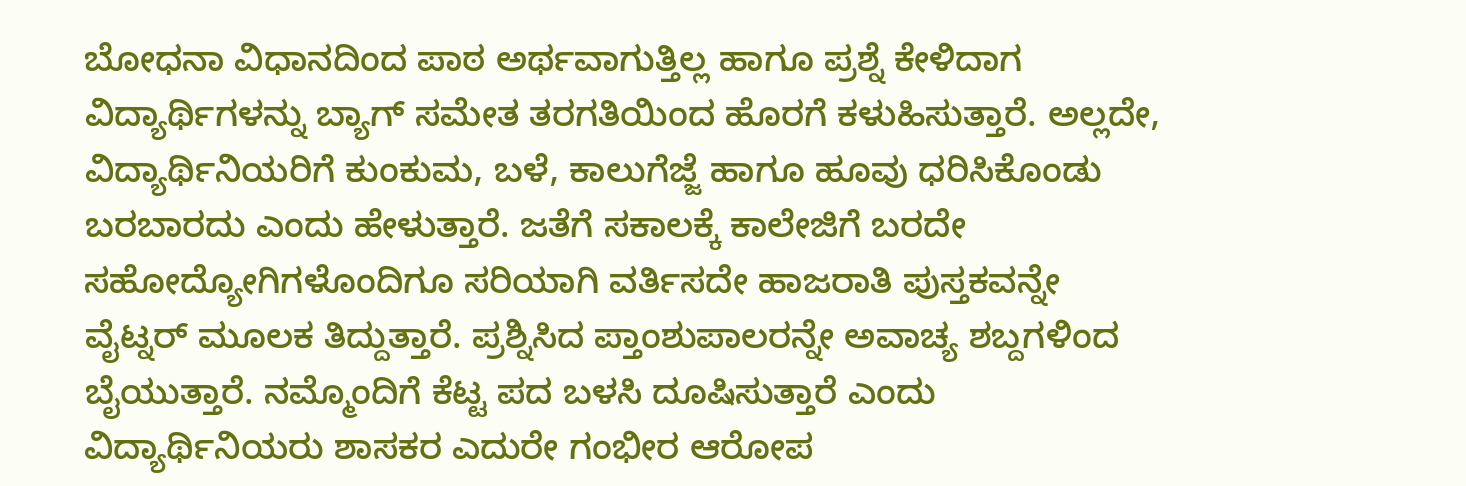ಬೋಧನಾ ವಿಧಾನದಿಂದ ಪಾಠ ಅರ್ಥವಾಗುತ್ತಿಲ್ಲ ಹಾಗೂ ಪ್ರಶ್ನೆ ಕೇಳಿದಾಗ ವಿದ್ಯಾರ್ಥಿಗಳನ್ನು ಬ್ಯಾಗ್ ಸಮೇತ ತರಗತಿಯಿಂದ ಹೊರಗೆ ಕಳುಹಿಸುತ್ತಾರೆ. ಅಲ್ಲದೇ, ವಿದ್ಯಾರ್ಥಿನಿಯರಿಗೆ ಕುಂಕುಮ, ಬಳೆ, ಕಾಲುಗೆಜ್ಜೆ ಹಾಗೂ ಹೂವು ಧರಿಸಿಕೊಂಡು ಬರಬಾರದು ಎಂದು ಹೇಳುತ್ತಾರೆ. ಜತೆಗೆ ಸಕಾಲಕ್ಕೆ ಕಾಲೇಜಿಗೆ ಬರದೇ ಸಹೋದ್ಯೋಗಿಗಳೊಂದಿಗೂ ಸರಿಯಾಗಿ ವರ್ತಿಸದೇ ಹಾಜರಾತಿ ಪುಸ್ತಕವನ್ನೇ ವೈಟ್ನರ್ ಮೂಲಕ ತಿದ್ದುತ್ತಾರೆ. ಪ್ರಶ್ನಿಸಿದ ಪ್ತಾಂಶುಪಾಲರನ್ನೇ ಅವಾಚ್ಯ ಶಬ್ದಗಳಿಂದ ಬೈಯುತ್ತಾರೆ. ನಮ್ಮೊಂದಿಗೆ ಕೆಟ್ಟ ಪದ ಬಳಸಿ ದೂಷಿಸುತ್ತಾರೆ ಎಂದು ವಿದ್ಯಾರ್ಥಿನಿಯರು ಶಾಸಕರ ಎದುರೇ ಗಂಭೀರ ಆರೋಪ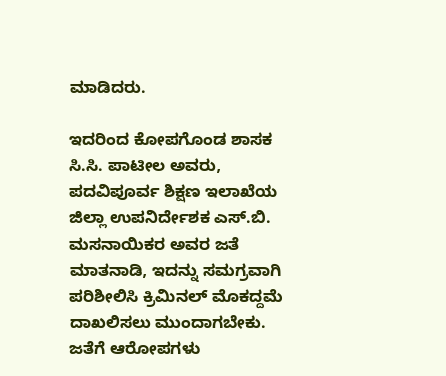ಮಾಡಿದರು.

ಇದರಿಂದ ಕೋಪಗೊಂಡ ಶಾಸಕ ಸಿ.ಸಿ. ಪಾಟೀಲ ಅವರು, ಪದವಿಪೂರ್ವ ಶಿಕ್ಷಣ ಇಲಾಖೆಯ ಜಿಲ್ಲಾ ಉಪನಿರ್ದೇಶಕ ಎಸ್.ಬಿ. ಮಸನಾಯಿಕರ ಅವರ ಜತೆ ಮಾತನಾಡಿ, ಇದನ್ನು ಸಮಗ್ರವಾಗಿ ಪರಿಶೀಲಿಸಿ ಕ್ರಿಮಿನಲ್ ಮೊಕದ್ದಮೆ ದಾಖಲಿಸಲು ಮುಂದಾಗಬೇಕು. ಜತೆಗೆ ಆರೋಪಗಳು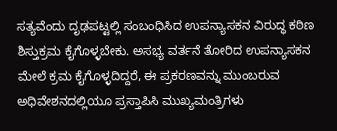ಸತ್ಯವೆಂದು ದೃಢಪಟ್ಟಲ್ಲಿ ಸಂಬಂಧಿಸಿದ ಉಪನ್ಯಾಸಕನ ವಿರುದ್ಧ ಕಠಿಣ ಶಿಸ್ತುಕ್ರಮ ಕೈಗೊಳ್ಳಬೇಕು. ಅಸಭ್ಯ ವರ್ತನೆ ತೋರಿದ ಉಪನ್ಯಾಸಕನ‌ ಮೇಲೆ ಕ್ರಮ ಕೈಗೊಳ್ಳದಿದ್ದರೆ, ಈ ಪ್ರಕರಣವನ್ನು ಮುಂಬರುವ ಅಧಿವೇಶನದಲ್ಲಿಯೂ ಪ್ರಸ್ತಾಪಿಸಿ ಮುಖ್ಯಮಂತ್ರಿಗಳು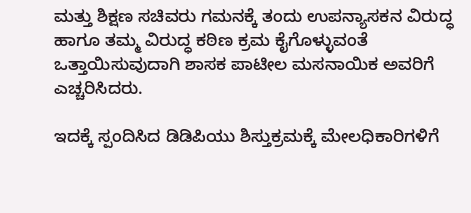ಮತ್ತು ಶಿಕ್ಷಣ ಸಚಿವರು ಗಮನಕ್ಕೆ ತಂದು ಉಪನ್ಯಾಸಕನ ವಿರುದ್ಧ ಹಾಗೂ ತಮ್ಮ ವಿರುದ್ಧ ಕಠಿಣ ಕ್ರಮ ಕೈಗೊಳ್ಳುವಂತೆ ಒತ್ತಾಯಿಸುವುದಾಗಿ ಶಾಸಕ ಪಾಟೀಲ ಮಸನಾಯಿಕ ಅವರಿಗೆ ಎಚ್ಚರಿಸಿದರು.

ಇದಕ್ಕೆ ಸ್ಪಂದಿಸಿದ ಡಿಡಿಪಿಯು ಶಿಸ್ತುಕ್ರಮಕ್ಕೆ ಮೇಲಧಿಕಾರಿಗಳಿಗೆ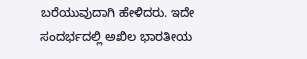ಬರೆಯುವುದಾಗಿ ಹೇಳಿದರು. ಇದೇ ಸಂದರ್ಭದಲ್ಲಿ ಅಖಿಲ ಭಾರತೀಯ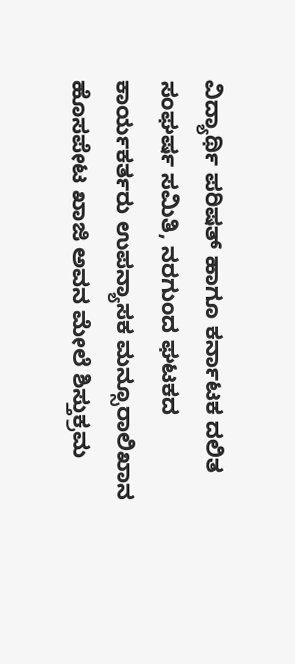ವಿದ್ಯಾರ್ಥಿ ಪರಿಷತ್ ಹಾಗೂ ಕರ್ನಾಟಕ ದಲಿತ ಸಂಘರ್ಷ ಸಮಿತಿ, ನರಗುಂದ ಘಟಕದ ಕಾರ್ಯಕರ್ತರು ಉಪನ್ಯಾಸಕ ಮನ್ಸೂರಾಲಿಖಾನ ಹೊಸಪೇಟ ಖಾಜಿ ಅವನ ಮೇಲೆ ಶಿಸ್ತುಕ್ರಮ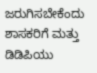ಜರುಗಿಸಬೇಕೆಂದು ಶಾಸಕರಿಗೆ ಮತ್ತು ಡಿಡಿಪಿಯು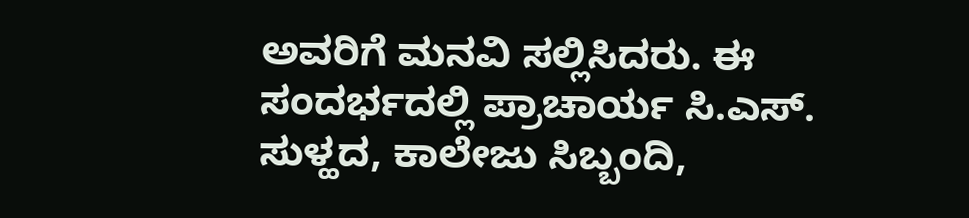ಅವರಿಗೆ ಮನವಿ ಸಲ್ಲಿಸಿದರು. ಈ ಸಂದರ್ಭದಲ್ಲಿ ಪ್ರಾಚಾರ್ಯ ಸಿ.ಎಸ್. ಸುಳ್ಹದ, ಕಾಲೇಜು ಸಿಬ್ಬಂದಿ,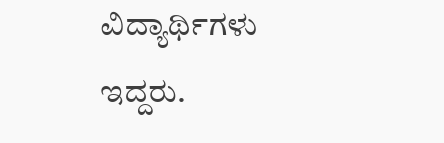ವಿದ್ಯಾರ್ಥಿಗಳು ಇದ್ದರು.